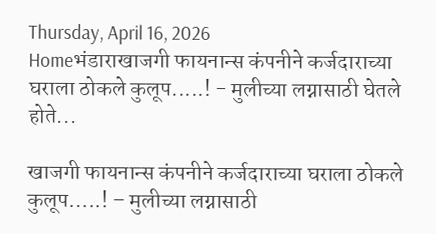Thursday, April 16, 2026
Homeभंडाराखाजगी फायनान्स कंपनीने कर्जदाराच्या घराला ठोकले कुलूप.....! - मुलीच्या लग्नासाठी घेतले होते...

खाजगी फायनान्स कंपनीने कर्जदाराच्या घराला ठोकले कुलूप…..! – मुलीच्या लग्नासाठी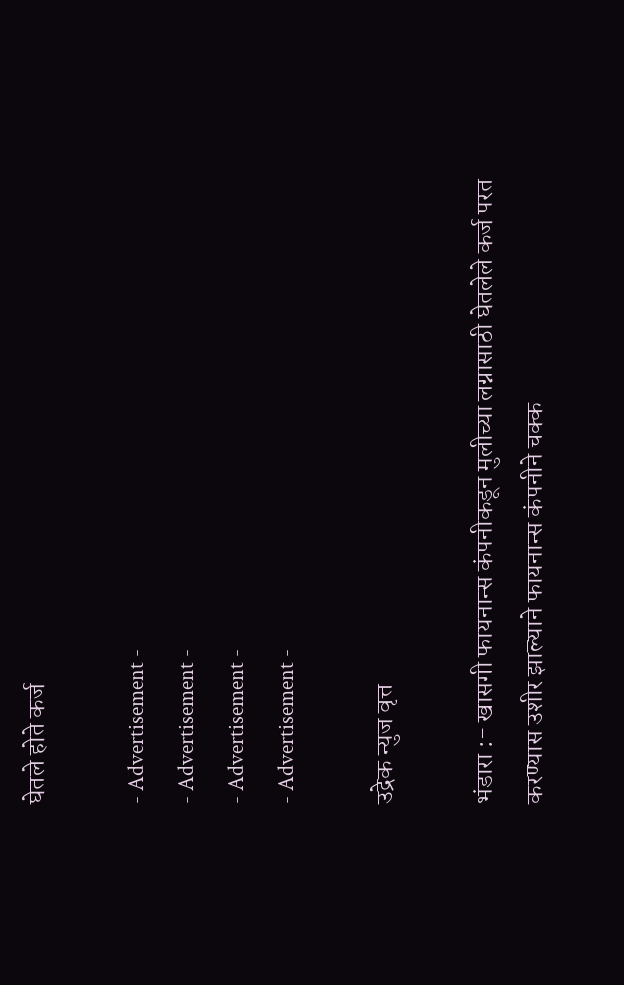घेतले होते कर्ज

- Advertisement -
- Advertisement -
- Advertisement -
- Advertisement -

उद्रेक न्युज वृत्त

भंडारा :- खासगी फायनान्स कंपनीकडून मुलीच्या लग्नासाठी घेतलेले कर्ज परत करण्यास उशीर झाल्याने फायनान्स कंपनीने चक्क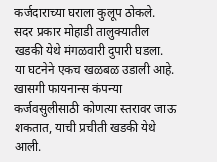कर्जदाराच्या घराला कुलूप ठोकले. सदर प्रकार मोहाडी तालुक्यातील खडकी येथे मंगळवारी दुपारी घडला. या घटनेने एकच खळबळ उडाली आहे. खासगी फायनान्स कंपन्या कर्जवसुलीसाठी कोणत्या स्तरावर जाऊ शकतात, याची प्रचीती खडकी येथे आली.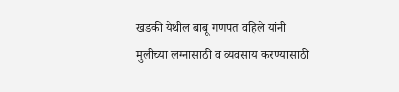खडकी येथील बाबू गणपत वहिले यांनी मुलीच्या लग्नासाठी व व्यवसाय करण्यासाठी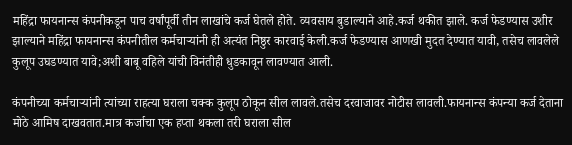महिंद्रा फायनान्स कंपनीकडून पाच वर्षांपूर्वी तीन लाखांचे कर्ज घेतले होते. व्यवसाय बुडाल्याने आहे.कर्ज थकीत झाले. कर्ज फेडण्यास उशीर झाल्याने महिंद्रा फायनान्स कंपनीतील कर्मचाऱ्यांनी ही अत्यंत निष्ठुर कारवाई केली.कर्ज फेडण्यास आणखी मुदत देण्यात यावी, तसेच लावलेले कुलूप उघडण्यात यावे;अशी बाबू वहिले यांची विनंतीही धुडकावून लावण्यात आली.

कंपनीच्या कर्मचाऱ्यांनी त्यांच्या राहत्या घराला चक्क कुलूप ठोकून सील लावले.तसेच दरवाजावर नोटीस लावली.फायनान्स कंपन्या कर्ज देताना मोठे आमिष दाखवतात.मात्र कर्जाचा एक हप्ता थकला तरी घराला सील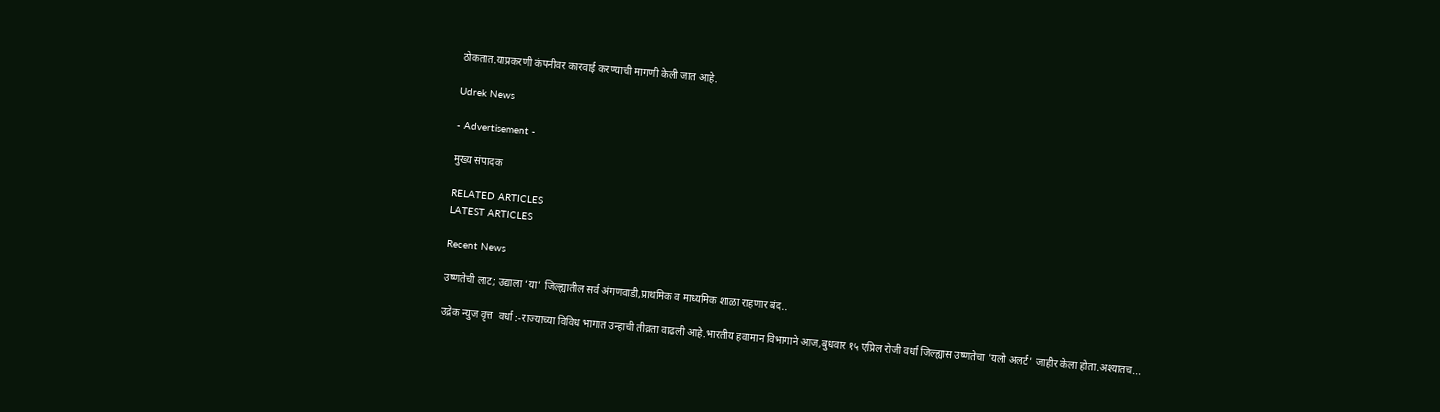ठोकतात.याप्रकरणी कंपनीवर कारवाई करण्याची मागणी केली जात आहे.

Udrek News

- Advertisement -

मुख्य संपादक

RELATED ARTICLES
LATEST ARTICLES

Recent News

उष्णतेची लाट; उद्याला ‘या’ जिल्ह्यातील सर्व अंगणवाडी,प्राथमिक व माध्यमिक शाळा राहणार बंद..

उद्रेक न्युज वृत्त  वर्धा :-राज्याच्या विविध भागात उन्हाची तीव्रता वाढली आहे.भारतीय हवामान विभागाने आज,बुधवार १५ एप्रिल रोजी वर्धा जिल्ह्यास उष्णतेचा 'यलो अलर्ट' जाहीर केला होता.अश्यातच...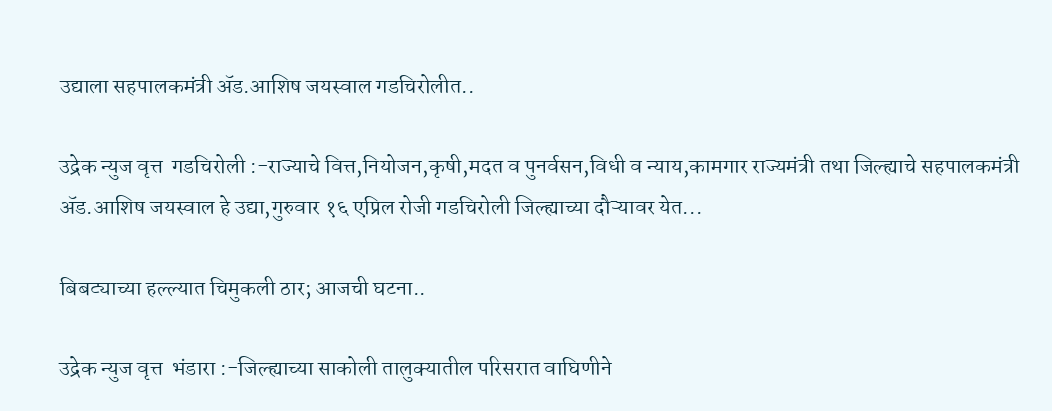उद्याला सहपालकमंत्री ॲड.आशिष जयस्वाल गडचिरोलीत..

उद्रेक न्युज वृत्त  गडचिरोली :-राज्याचे वित्त,नियोजन,कृषी,मदत व पुनर्वसन,विधी व न्याय,कामगार राज्यमंत्री तथा जिल्ह्याचे सहपालकमंत्री ॲड.आशिष जयस्वाल हे उद्या,गुरुवार १६ एप्रिल रोजी गडचिरोली जिल्ह्याच्या दौऱ्यावर येत...

बिबट्याच्या हल्ल्यात चिमुकली ठार; आजची घटना..

उद्रेक न्युज वृत्त  भंडारा :-जिल्ह्याच्या साकोली तालुक्यातील परिसरात वाघिणीने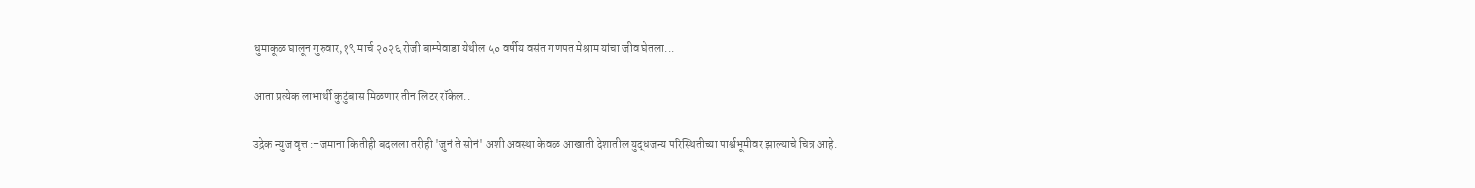धुमाकूळ घालून गुरुवार,१९ मार्च २०२६ रोजी बाम्पेवाडा येथील ५० वर्षीय वसंत गणपत मेश्राम यांचा जीव घेतला...

आता प्रत्येक लाभार्थी कुटुंबास मिळणार तीन लिटर रॉकेल..

उद्रेक न्युज वृत्त :-जमाना कितीही बदलला तरीही 'जुनं ते सोनं' अशी अवस्था केवळ आखाती देशातील युद्धजन्य परिस्थितीच्या पार्श्वभूमीवर झाल्याचे चित्र आहे.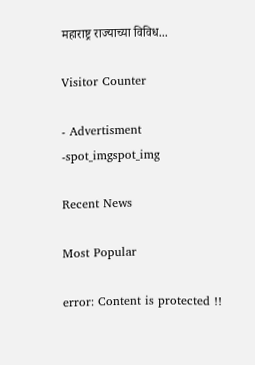महाराष्ट्र राज्याच्या विविध...

Visitor Counter

- Advertisment -spot_imgspot_img

Recent News

Most Popular

error: Content is protected !!